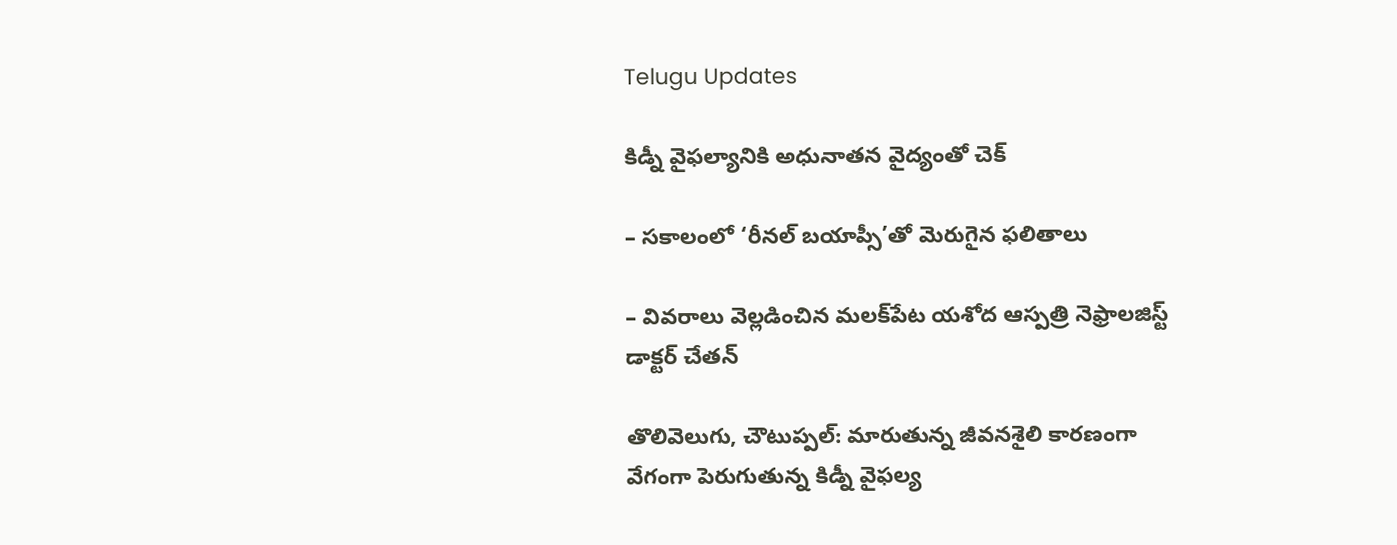Telugu Updates

కిడ్నీ వైఫల్యానికి అధునాతన వైద్యంతో చెక్

– సకాలంలో ‘రీనల్ బయాప్సీ’తో మెరుగైన ఫలితాలు

– వివరాలు వెల్లడించిన మలక్‌పేట యశోద ఆస్పత్రి నెఫ్రాలజిస్ట్ డాక్టర్ చేతన్

తొలివెలుగు, చౌటుప్పల్: మారుతున్న జీవనశైలి కారణంగా వేగంగా పెరుగుతున్న కిడ్నీ వైఫల్య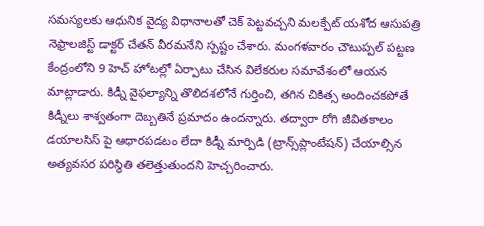సమస్యలకు ఆధునిక వైద్య విధానాలతో చెక్ పెట్టవచ్చని మలక్పేట్ యశోద ఆసుపత్రి నెఫ్రాలజిస్ట్ డాక్టర్ చేతన్ వీరమనేని స్పష్టం చేశారు. మంగళవారం చౌటుప్పల్ పట్టణ కేంద్రంలోని 9 హెచ్ హోటల్లో ఏర్పాటు చేసిన విలేకరుల సమావేశంలో ఆయన మాట్లాడారు. కిడ్నీ వైఫల్యాన్ని తొలిదశలోనే గుర్తించి, తగిన చికిత్స అందించకపోతే కిడ్నీలు శాశ్వతంగా దెబ్బతినే ప్రమాదం ఉందన్నారు. తద్వారా రోగి జీవితకాలం డయాలసిస్ పై ఆధారపడటం లేదా కిడ్నీ మార్పిడి (ట్రాన్స్‌ప్లాంటేషన్) చేయాల్సిన అత్యవసర పరిస్థితి తలెత్తుతుందని హెచ్చరించారు.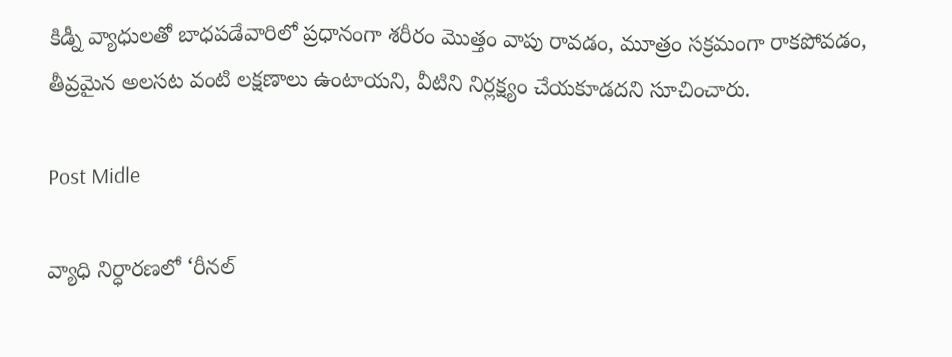కిడ్నీ వ్యాధులతో బాధపడేవారిలో ప్రధానంగా శరీరం మొత్తం వాపు రావడం, మూత్రం సక్రమంగా రాకపోవడం, తీవ్రమైన అలసట వంటి లక్షణాలు ఉంటాయని, వీటిని నిర్లక్ష్యం చేయకూడదని సూచించారు.

Post Midle

వ్యాధి నిర్ధారణలో ‘రీనల్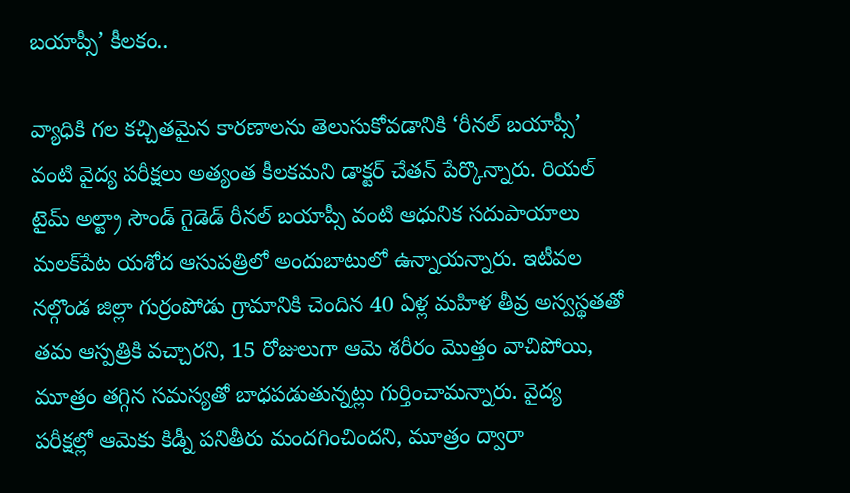బయాప్సీ’ కీలకం..

వ్యాధికి గల కచ్చితమైన కారణాలను తెలుసుకోవడానికి ‘రీనల్ బయాప్సీ’ వంటి వైద్య పరీక్షలు అత్యంత కీలకమని డాక్టర్ చేతన్ పేర్కొన్నారు. రియల్ టైమ్ అల్ట్రా సౌండ్ గైడెడ్ రీనల్ బయాప్సీ వంటి ఆధునిక సదుపాయాలు మలక్‌పేట యశోద ఆసుపత్రిలో అందుబాటులో ఉన్నాయన్నారు. ఇటీవల నల్గొండ జిల్లా గుర్రంపోడు గ్రామానికి చెందిన 40 ఏళ్ల మహిళ తీవ్ర అస్వస్థతతో తమ ఆస్పత్రికి వచ్చారని, 15 రోజులుగా ఆమె శరీరం మొత్తం వాచిపోయి, మూత్రం తగ్గిన సమస్యతో బాధపడుతున్నట్లు గుర్తించామన్నారు. వైద్య పరీక్షల్లో ఆమెకు కిడ్నీ పనితీరు మందగించిందని, మూత్రం ద్వారా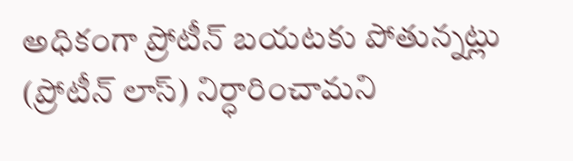అధికంగా ప్రోటీన్ బయటకు పోతున్నట్లు (ప్రోటీన్ లాస్) నిర్ధారించామని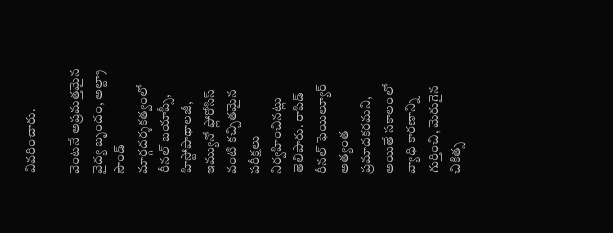వివరించారు.

వెంటనే అప్రమత్తమైన వైద్య బృందం, అల్ట్రా సౌండ్ మార్గదర్శకత్వంలో రీనల్ బయాప్సీ, హిస్టోపాథాలజీ, ఇమ్యునో ఫ్లోరోసిస్ వంటి కచ్చితమైన పరీక్షలు నిర్వహించినట్లు తెలిపారు. రాపిడ్ రీనల్ ఫెయిల్యూర్ అత్యంత ప్రమాదకరమని, అయితే సకాలంలో వ్యాధి కారణాన్ని గుర్తించి, మెరుగైన చికిత్స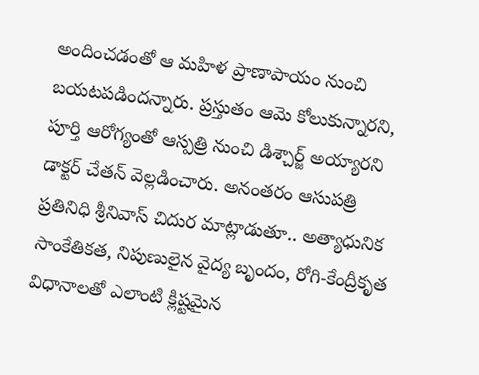అందించడంతో ఆ మహిళ ప్రాణాపాయం నుంచి బయటపడిందన్నారు. ప్రస్తుతం ఆమె కోలుకున్నారని, పూర్తి ఆరోగ్యంతో ఆస్పత్రి నుంచి డిశ్చార్జ్ అయ్యారని డాక్టర్ చేతన్ వెల్లడించారు. అనంతరం ఆసుపత్రి ప్రతినిధి శ్రీనివాస్ చిదుర మాట్లాడుతూ.. అత్యాధునిక సాంకేతికత, నిపుణులైన వైద్య బృందం, రోగి-కేంద్రీకృత విధానాలతో ఎలాంటి క్లిష్టమైన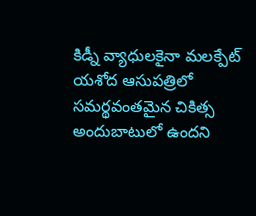కిడ్నీ వ్యాధులకైనా మలక్పేట్ యశోద ఆసుపత్రిలో సమర్థవంతమైన చికిత్స అందుబాటులో ఉందని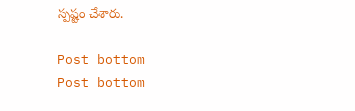స్పష్టం చేశారు.

Post bottom
Post bottom